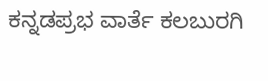ಕನ್ನಡಪ್ರಭ ವಾರ್ತೆ ಕಲಬುರಗಿ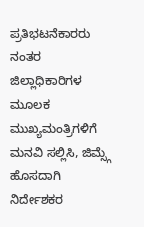ಪ್ರತಿಭಟನೆಕಾರರು ನಂತರ ಜಿಲ್ಲಾಧಿಕಾರಿಗಳ ಮೂಲಕ ಮುಖ್ಯಮಂತ್ರಿಗಳಿಗೆ ಮನವಿ ಸಲ್ಲಿಸಿ, ಜಿಮ್ಸ್ಗೆ ಹೊಸದಾಗಿ ನಿರ್ದೇಶಕರ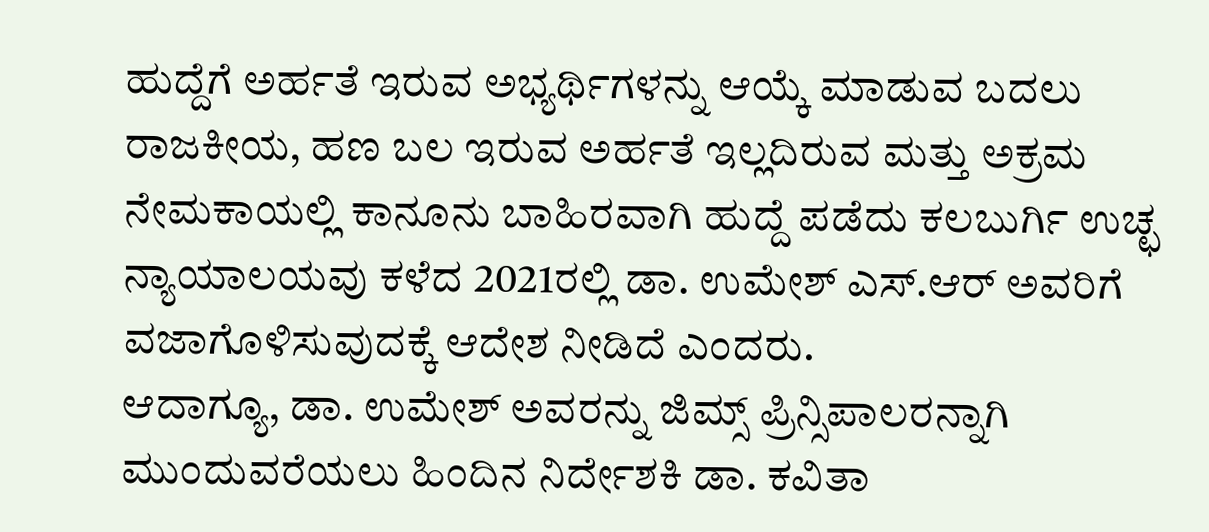ಹುದ್ದೆಗೆ ಅರ್ಹತೆ ಇರುವ ಅಭ್ಯರ್ಥಿಗಳನ್ನು ಆಯ್ಕೆ ಮಾಡುವ ಬದಲು ರಾಜಕೀಯ, ಹಣ ಬಲ ಇರುವ ಅರ್ಹತೆ ಇಲ್ಲದಿರುವ ಮತ್ತು ಅಕ್ರಮ ನೇಮಕಾಯಲ್ಲಿ ಕಾನೂನು ಬಾಹಿರವಾಗಿ ಹುದ್ದೆ ಪಡೆದು ಕಲಬುರ್ಗಿ ಉಚ್ಛ ನ್ಯಾಯಾಲಯವು ಕಳೆದ 2021ರಲ್ಲಿ ಡಾ. ಉಮೇಶ್ ಎಸ್.ಆರ್ ಅವರಿಗೆ ವಜಾಗೊಳಿಸುವುದಕ್ಕೆ ಆದೇಶ ನೀಡಿದೆ ಎಂದರು.
ಆದಾಗ್ಯೂ, ಡಾ. ಉಮೇಶ್ ಅವರನ್ನು ಜಿಮ್ಸ್ ಪ್ರಿನ್ಸಿಪಾಲರನ್ನಾಗಿ ಮುಂದುವರೆಯಲು ಹಿಂದಿನ ನಿರ್ದೇಶಕಿ ಡಾ. ಕವಿತಾ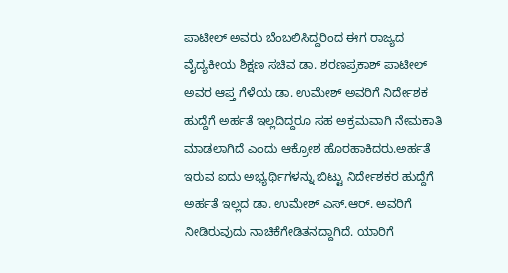ಪಾಟೀಲ್ ಅವರು ಬೆಂಬಲಿಸಿದ್ದರಿಂದ ಈಗ ರಾಜ್ಯದ ವೈದ್ಯಕೀಯ ಶಿಕ್ಷಣ ಸಚಿವ ಡಾ. ಶರಣಪ್ರಕಾಶ್ ಪಾಟೀಲ್ ಅವರ ಆಪ್ತ ಗೆಳೆಯ ಡಾ. ಉಮೇಶ್ ಅವರಿಗೆ ನಿರ್ದೇಶಕ ಹುದ್ದೆಗೆ ಅರ್ಹತೆ ಇಲ್ಲದಿದ್ದರೂ ಸಹ ಅಕ್ರಮವಾಗಿ ನೇಮಕಾತಿ ಮಾಡಲಾಗಿದೆ ಎಂದು ಆಕ್ರೋಶ ಹೊರಹಾಕಿದರು.ಅರ್ಹತೆ ಇರುವ ಐದು ಅಭ್ಯರ್ಥಿಗಳನ್ನು ಬಿಟ್ಟು ನಿರ್ದೇಶಕರ ಹುದ್ದೆಗೆ ಅರ್ಹತೆ ಇಲ್ಲದ ಡಾ. ಉಮೇಶ್ ಎಸ್.ಆರ್. ಅವರಿಗೆ ನೀಡಿರುವುದು ನಾಚಿಕೆಗೇಡಿತನದ್ದಾಗಿದೆ. ಯಾರಿಗೆ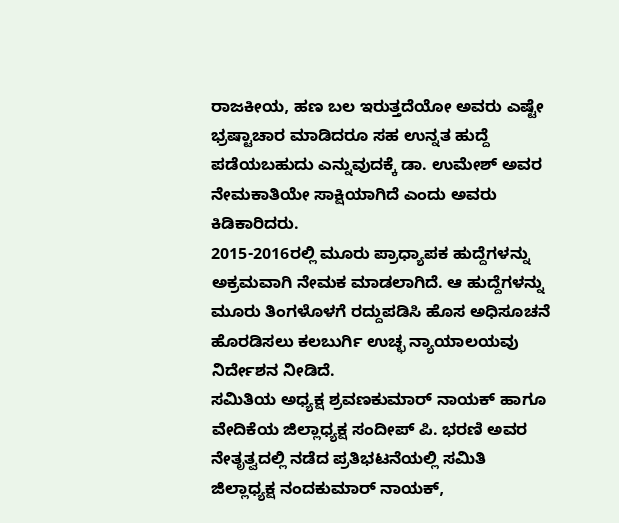ರಾಜಕೀಯ, ಹಣ ಬಲ ಇರುತ್ತದೆಯೋ ಅವರು ಎಷ್ಟೇ ಭ್ರಷ್ಟಾಚಾರ ಮಾಡಿದರೂ ಸಹ ಉನ್ನತ ಹುದ್ದೆ ಪಡೆಯಬಹುದು ಎನ್ನುವುದಕ್ಕೆ ಡಾ. ಉಮೇಶ್ ಅವರ ನೇಮಕಾತಿಯೇ ಸಾಕ್ಷಿಯಾಗಿದೆ ಎಂದು ಅವರು ಕಿಡಿಕಾರಿದರು.
2015-2016ರಲ್ಲಿ ಮೂರು ಪ್ರಾಧ್ಯಾಪಕ ಹುದ್ದೆಗಳನ್ನು ಅಕ್ರಮವಾಗಿ ನೇಮಕ ಮಾಡಲಾಗಿದೆ. ಆ ಹುದ್ದೆಗಳನ್ನು ಮೂರು ತಿಂಗಳೊಳಗೆ ರದ್ದುಪಡಿಸಿ ಹೊಸ ಅಧಿಸೂಚನೆ ಹೊರಡಿಸಲು ಕಲಬುರ್ಗಿ ಉಚ್ಛ ನ್ಯಾಯಾಲಯವು ನಿರ್ದೇಶನ ನೀಡಿದೆ.
ಸಮಿತಿಯ ಅಧ್ಯಕ್ಷ ಶ್ರವಣಕುಮಾರ್ ನಾಯಕ್ ಹಾಗೂ ವೇದಿಕೆಯ ಜಿಲ್ಲಾಧ್ಯಕ್ಷ ಸಂದೀಪ್ ಪಿ. ಭರಣಿ ಅವರ ನೇತೃತ್ವದಲ್ಲಿ ನಡೆದ ಪ್ರತಿಭಟನೆಯಲ್ಲಿ ಸಮಿತಿ ಜಿಲ್ಲಾಧ್ಯಕ್ಷ ನಂದಕುಮಾರ್ ನಾಯಕ್,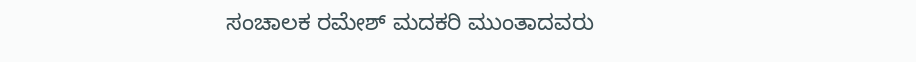ಸಂಚಾಲಕ ರಮೇಶ್ ಮದಕರಿ ಮುಂತಾದವರು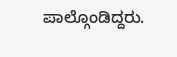ಪಾಲ್ಗೊಂಡಿದ್ದರು.